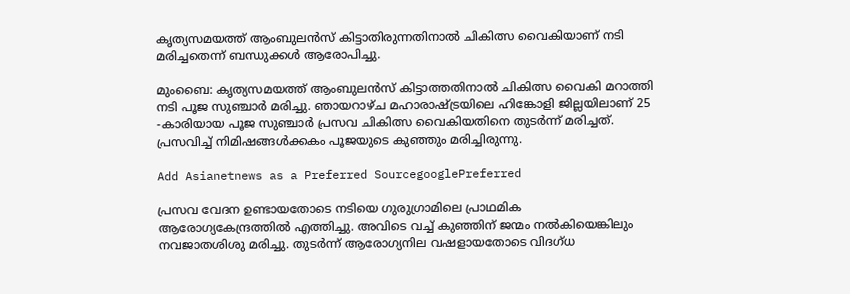കൃത്യസമയത്ത് ആംബുലന്‍സ് കിട്ടാതിരുന്നതിനാല്‍ ചികിത്സ വൈകിയാണ് നടി മരിച്ചതെന്ന് ബന്ധുക്കള്‍ ആരോപിച്ചു.

മുംബൈ: കൃത്യസമയത്ത് ആംബുലന്‍സ് കിട്ടാത്തതിനാല്‍ ചികിത്സ വൈകി മറാത്തി നടി പൂജ സുഞ്ചാര്‍ മരിച്ചു. ഞായറാഴ്ച മഹാരാഷ്ട്രയിലെ ഹിങ്കോളി ജില്ലയിലാണ് 25 -കാരിയായ പൂജ സുഞ്ചാര്‍ പ്രസവ ചികിത്സ വൈകിയതിനെ തുടര്‍ന്ന് മരിച്ചത്. പ്രസവിച്ച് നിമിഷങ്ങള്‍ക്കകം പൂജയുടെ കുഞ്ഞും മരിച്ചിരുന്നു.

Add Asianetnews as a Preferred SourcegooglePreferred

പ്രസവ വേദന ഉണ്ടായതോടെ നടിയെ ഗുരുഗ്രാമിലെ പ്രാഥമിക ആരോഗ്യകേന്ദ്രത്തില്‍ എത്തിച്ചു. അവിടെ വച്ച് കുഞ്ഞിന് ജന്മം നല്‍കിയെങ്കിലും നവജാതശിശു മരിച്ചു. തുടര്‍ന്ന് ആരോഗ്യനില വഷളായതോടെ വിദഗ്ധ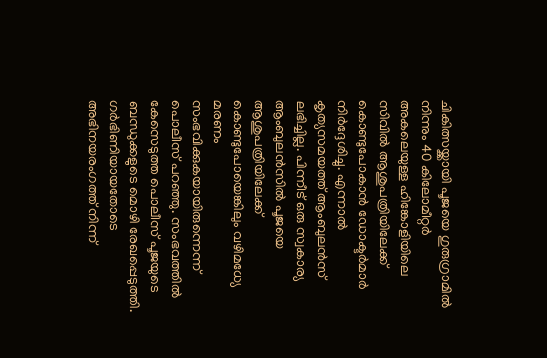ചികിത്സയ്ക്കായി പൂജയെ ഗുരുഗ്രാമില്‍ നിന്നും 40 കിലോമീറ്റര്‍ അകലെയുള്ള ഹിങ്കോളിയിലെ സിവില്‍ ആശുപത്രിയിലേക്ക് കൊണ്ടുപോകാന്‍ ഡോക്ടര്‍മാര്‍ നിര്‍ദ്ദേശിച്ചു. എന്നാല്‍ കൃത്യസമയത്ത് ആംബുലന്‍സ് ലഭിച്ചില്ല. പിന്നീട് ഒരു സ്വകാര്യ ആംബുലന്‍സില്‍ പൂജയെ ആശുപത്രിയിലേക്ക് കൊണ്ടുപോയെങ്കിലും വഴിമധ്യേ മരണം സംഭവിക്കുകയായിരുന്നെന്ന് പൊലീസ് പറഞ്ഞു. സംഭവത്തില്‍ കേസെടുത്ത പൊലീസ് പൂജയുടെ ബന്ധുക്കളുടെ മൊഴി രേഖപ്പെടുത്തി. ഗര്‍ഭിണിയായതോടെ അഭിനയരംഗത്ത് നിന്ന്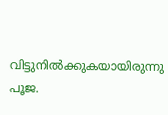വിട്ടുനില്‍ക്കുകയായിരുന്നു പൂജ.